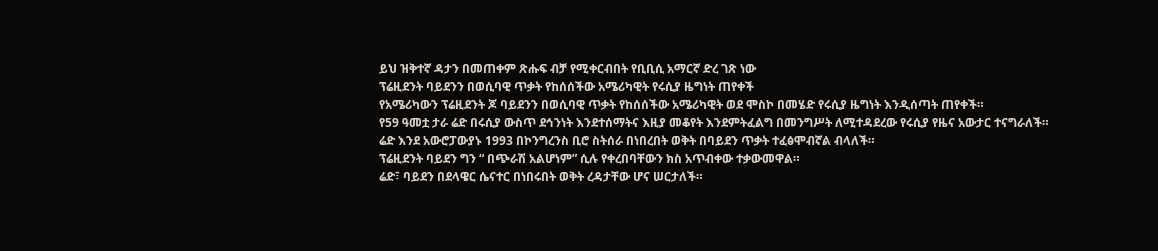ይህ ዝቅተኛ ዳታን በመጠቀም ጽሑፍ ብቻ የሚቀርብበት የቢቢሲ አማርኛ ድረ ገጽ ነው
ፕሬዚደንት ባይደንን በወሲባዊ ጥቃት የከሰሰችው አሜሪካዊት የሩሲያ ዜግነት ጠየቀች
የአሜሪካውን ፕሬዚደንት ጆ ባይደንን በወሲባዊ ጥቃት የከሰሰችው አሜሪካዊት ወደ ሞስኮ በመሄድ የሩሲያ ዜግነት እንዲሰጣት ጠየቀች።
የ59 ዓመቷ ታራ ሬድ በሩሲያ ውስጥ ደኅንነት እንደተሰማትና እዚያ መቆየት እንደምትፈልግ በመንግሥት ለሚተዳደረው የሩሲያ የዜና አውታር ተናግራለች።
ሬድ እንደ አውሮፓውያኑ 1993 በኮንግረንስ ቢሮ ስትሰራ በነበረበት ወቅት በባይደን ጥቃት ተፈፅሞብኛል ብላለች።
ፕሬዚደንት ባይደን ግን “ በጭራሽ አልሆነም” ሲሉ የቀረበባቸውን ክስ አጥብቀው ተቃውመዋል።
ሬድ፣ ባይደን በደላዌር ሴናተር በነበሩበት ወቅት ረዳታቸው ሆና ሠርታለች።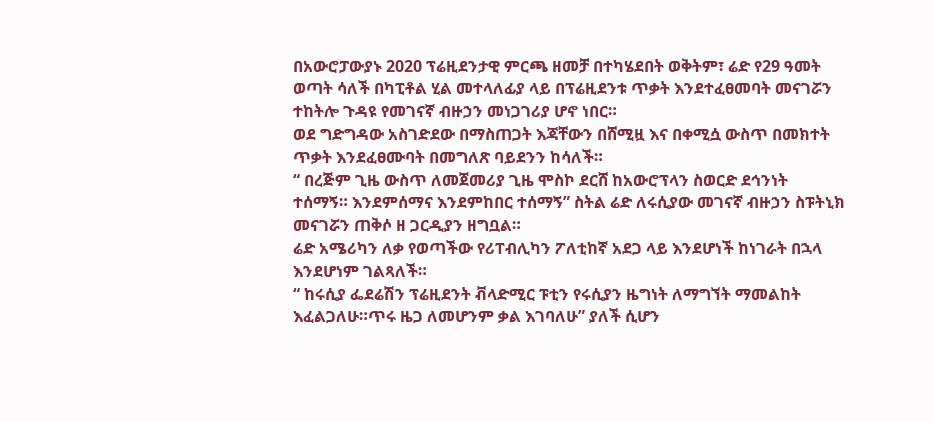በአውሮፓውያኑ 2020 ፕሬዚደንታዊ ምርጫ ዘመቻ በተካሄደበት ወቅትም፣ ሬድ የ29 ዓመት ወጣት ሳለች በካፒቶል ሂል መተላለፊያ ላይ በፕሬዚደንቱ ጥቃት እንደተፈፀመባት መናገሯን ተከትሎ ጉዳዩ የመገናኛ ብዙኃን መነጋገሪያ ሆኖ ነበር።
ወደ ግድግዳው አስገድደው በማስጠጋት እጃቸውን በሸሚዟ እና በቀሚሷ ውስጥ በመክተት ጥቃት እንደፈፀሙባት በመግለጽ ባይደንን ከሳለች።
“ በረጅም ጊዜ ውስጥ ለመጀመሪያ ጊዜ ሞስኮ ደርሸ ከአውሮፕላን ስወርድ ደኅንነት ተሰማኝ። እንደምሰማና እንደምከበር ተሰማኝ” ስትል ሬድ ለሩሲያው መገናኛ ብዙኃን ስፑትኒክ መናገሯን ጠቅሶ ዘ ጋርዲያን ዘግቧል።
ሬድ አሜሪካን ለቃ የወጣችው የሪፐብሊካን ፖለቲከኛ አደጋ ላይ እንደሆነች ከነገራት በኋላ እንደሆነም ገልጻለች።
“ ከሩሲያ ፌደሬሽን ፕሬዚደንት ቭላድሚር ፑቲን የሩሲያን ዜግነት ለማግኘት ማመልከት እፈልጋለሁ።ጥሩ ዜጋ ለመሆንም ቃል እገባለሁ” ያለች ሲሆን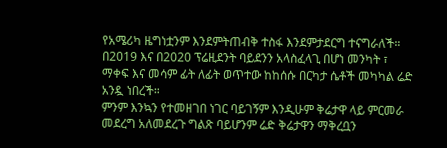የአሜሪካ ዜግነቷንም እንደምትጠብቅ ተስፋ እንደምታደርግ ተናግራለች።
በ2019 እና በ2020 ፕሬዚደንት ባይደንን አላስፈላጊ በሆነ መንካት ፣ ማቀፍ እና መሳም ፊት ለፊት ወጥተው ከከሰሱ በርካታ ሴቶች መካካል ሬድ አንዷ ነበረች።
ምንም እንኳን የተመዘገበ ነገር ባይገኝም እንዲሁም ቅሬታዋ ላይ ምርመራ መደረግ አለመደረጉ ግልጽ ባይሆንም ሬድ ቅሬታዋን ማቅረቧን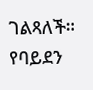ገልጻለች።
የባይደን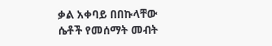ቃል አቀባይ በበኩላቸው ሴቶች የመሰማት መብት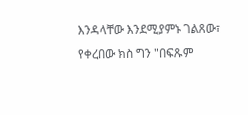እንዳላቸው እንደሚያምኑ ገልጸው፣ የቀረበው ክስ ግን "በፍጹም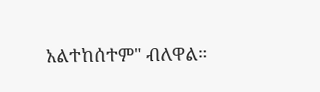አልተከሰተም" ብለዋል።